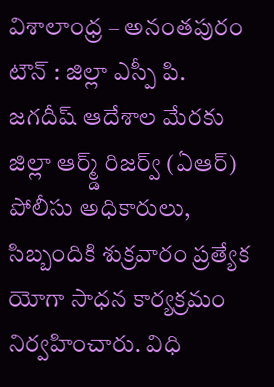విశాలాంధ్ర – అనంతపురం టౌన్ : జిల్లా ఎస్పీ పి. జగదీష్ ఆదేశాల మేరకు జిల్లా ఆర్మ్డ్ రిజర్వ్ (ఏఆర్) పోలీసు అధికారులు, సిబ్బందికి శుక్రవారం ప్రత్యేక యోగా సాధన కార్యక్రమం నిర్వహించారు. విధి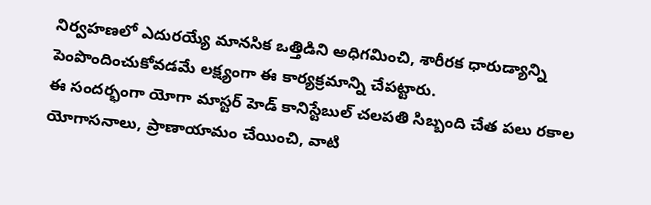నిర్వహణలో ఎదురయ్యే మానసిక ఒత్తిడిని అధిగమించి, శారీరక ధారుడ్యాన్ని పెంపొందించుకోవడమే లక్ష్యంగా ఈ కార్యక్రమాన్ని చేపట్టారు.
ఈ సందర్భంగా యోగా మాస్టర్ హెడ్ కానిస్టేబుల్ చలపతి సిబ్బంది చేత పలు రకాల యోగాసనాలు, ప్రాణాయామం చేయించి, వాటి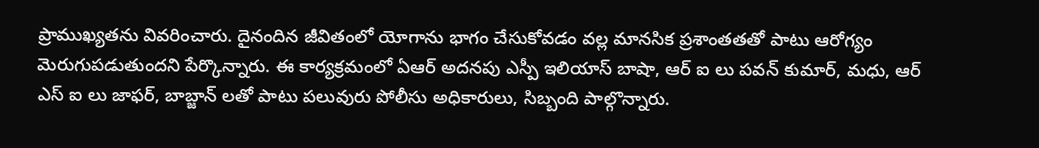ప్రాముఖ్యతను వివరించారు. దైనందిన జీవితంలో యోగాను భాగం చేసుకోవడం వల్ల మానసిక ప్రశాంతతతో పాటు ఆరోగ్యం మెరుగుపడుతుందని పేర్కొన్నారు. ఈ కార్యక్రమంలో ఏఆర్ అదనపు ఎస్పీ ఇలియాస్ బాషా, ఆర్ ఐ లు పవన్ కుమార్, మధు, ఆర్ ఎస్ ఐ లు జాఫర్, బాబ్జాన్ లతో పాటు పలువురు పోలీసు అధికారులు, సిబ్బంది పాల్గొన్నారు.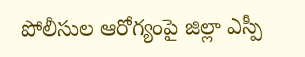పోలీసుల ఆరోగ్యంపై జిల్లా ఎస్పీ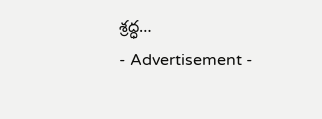శ్రద్ధ…
- Advertisement -